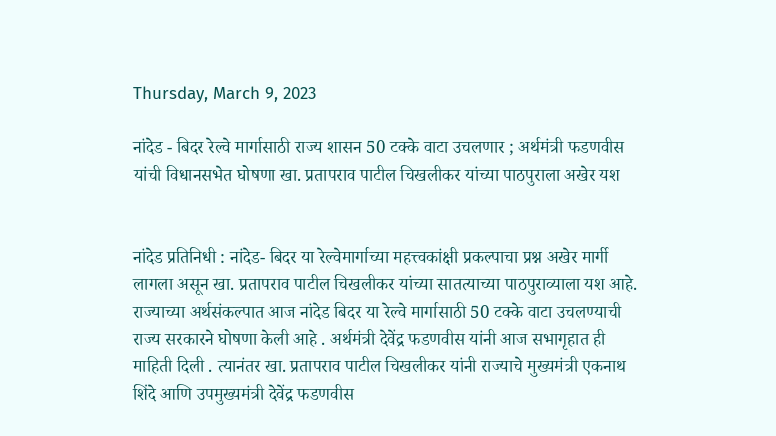Thursday, March 9, 2023

नांदेड - बिदर रेल्वे मार्गासाठी राज्य शासन 50 टक्के वाटा उचलणार ; अर्थमंत्री फडणवीस यांची विधानसभेत घोषणा खा. प्रतापराव पाटील चिखलीकर यांच्या पाठपुराला अखेर यश


नांदेड प्रतिनिधी : नांदेड- बिदर या रेल्वेमार्गाच्या महत्त्वकांक्षी प्रकल्पाचा प्रश्न अखेर मार्गी लागला असून खा. प्रतापराव पाटील चिखलीकर यांच्या सातत्याच्या पाठपुराव्याला यश आहे. राज्याच्या अर्थसंकल्पात आज नांदेड बिदर या रेल्वे मार्गासाठी 50 टक्के वाटा उचलण्याची राज्य सरकारने घोषणा केली आहे . अर्थमंत्री देवेंद्र फडणवीस यांनी आज सभागृहात ही माहिती दिली . त्यानंतर खा. प्रतापराव पाटील चिखलीकर यांनी राज्याचे मुख्यमंत्री एकनाथ शिंदे आणि उपमुख्यमंत्री देवेंद्र फडणवीस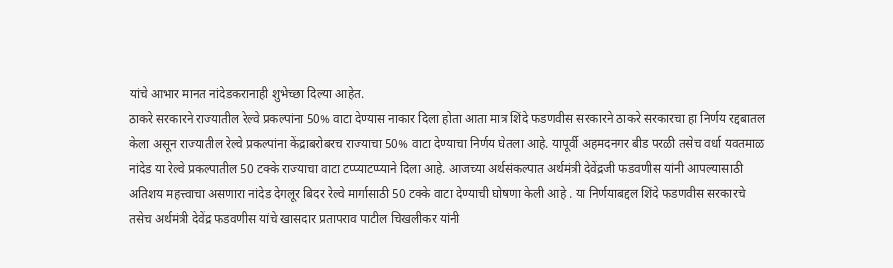यांचे आभार मानत नांदेडकरानाही शुभेच्छा दिल्या आहेत.
ठाकरे सरकारने राज्यातील रेल्वे प्रकल्पांना 50% वाटा देण्यास नाकार दिला होता आता मात्र शिंदे फडणवीस सरकारने ठाकरे सरकारचा हा निर्णय रद्दबातल केला असून राज्यातील रेल्वे प्रकल्पांना केंद्राबरोबरच राज्याचा 50% वाटा देण्याचा निर्णय घेतला आहे. यापूर्वी अहमदनगर बीड परळी तसेच वर्धा यवतमाळ नांदेड या रेल्वे प्रकल्पातील 50 टक्के राज्याचा वाटा टप्प्याटप्प्याने दिला आहे. आजच्या अर्थसंकल्पात अर्थमंत्री देवेंद्रजी फडवणीस यांनी आपल्यासाठी अतिशय महत्त्वाचा असणारा नांदेड देगलूर बिदर रेल्वे मार्गासाठी 50 टक्के वाटा देण्याची घोषणा केली आहे . या निर्णयाबद्दल शिंदे फडणवीस सरकारचे तसेच अर्थमंत्री देवेंद्र फडवणीस यांचे खासदार प्रतापराव पाटील चिखलीकर यांनी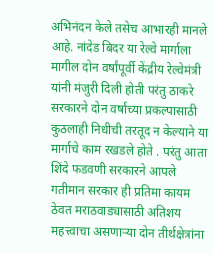अभिनंदन केले तसेच आभारही मानले आहे. नांदेड बिदर या रेल्वे मार्गाला मागील दोन वर्षांपूर्वी केंद्रीय रेल्वेमंत्री यांनी मंजुरी दिली होती परंतु ठाकरे सरकारने दोन वर्षाच्या प्रकल्पासाठी कुठलाही निधीची तरतूद न केल्याने या मार्गाचे काम रखडले होते . परंतु आता शिंदे फडवणी सरकारने आपले गतीमान सरकार ही प्रतिमा कायम ठेवत मराठवाड्यासाठी अतिशय महत्त्वाचा असणाऱ्या दोन तीर्थक्षेत्रांना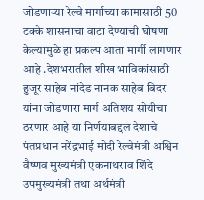जोडणाऱ्या रेल्वे मार्गाच्या कामासाठी 50 टक्के शासनाचा वाटा देण्याची घोषणा केल्यामुळे हा प्रकल्प आता मार्गी लागणार आहे .देशभरातील शीख भाविकांसाठी हुजूर साहेब नांदेड नानक साहेब बिदर यांना जोडणारा मार्ग अतिशय सोयीचा ठरणार आहे या निर्णयाबद्दल देशाचे पंतप्रधान नरेंद्रभाई मोदी रेल्वेमंत्री अश्विन वैष्णव मुख्यमंत्री एकनाथराव शिंदे उपमुख्यमंत्री तथा अर्थमंत्री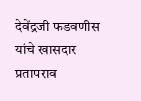देवेंद्रजी फडवणीस यांचे खासदार प्रतापराव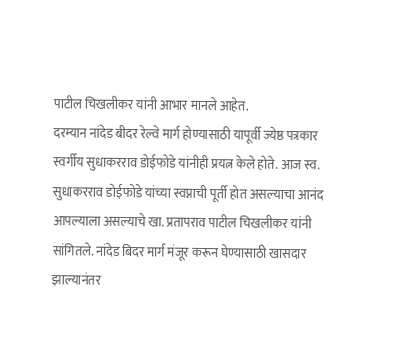पाटील चिखलीकर यांनी आभार मानले आहेत.
दरम्यान नांदेड बीदर रेल्वे मार्ग होण्यासाठी यापूर्वी ज्येष्ठ पत्रकार स्वर्गीय सुधाकरराव डोईफोडे यांनीही प्रयत्न केले होते. आज स्व. सुधाकरराव डोईफोडे यांच्या स्वप्नाची पूर्ती होत असल्याचा आनंद आपल्याला असल्याचे खा. प्रतापराव पाटील चिखलीकर यांनी सांगितले. नांदेड बिदर मार्ग मंजूर करून घेण्यासाठी खासदार झाल्यानंतर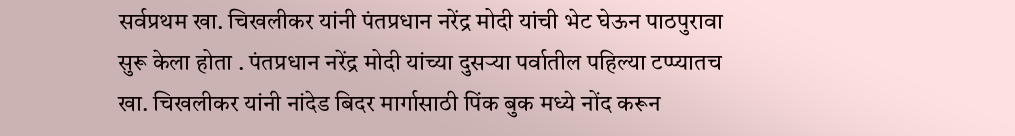सर्वप्रथम खा. चिखलीकर यांनी पंतप्रधान नरेंद्र मोदी यांची भेट घेऊन पाठपुरावा सुरू केला होता . पंतप्रधान नरेंद्र मोदी यांच्या दुसऱ्या पर्वातील पहिल्या टप्प्यातच खा. चिखलीकर यांनी नांदेड बिदर मार्गासाठी पिंक बुक मध्ये नोंद करून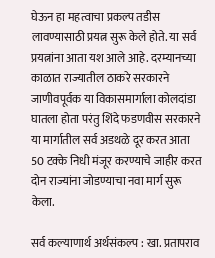घेऊन हा महत्वाचा प्रकल्प तडीस लावण्यासाठी प्रयत्न सुरू केले होते. या सर्व प्रयत्नांना आता यश आले आहे. दरम्यानच्या काळात राज्यातील ठाकरे सरकारने जाणीवपूर्वक या विकासमार्गाला कोलदांडा घातला होता परंतु शिंदे फडणवीस सरकारने या मार्गातील सर्व अडथळे दूर करत आता 50 टक्के निधी मंजूर करण्याचे जाहीर करत दोन राज्यांना जोडण्याचा नवा मार्ग सुरू केला.

सर्व कल्याणार्थ अर्थसंकल्प : खा. प्रतापराव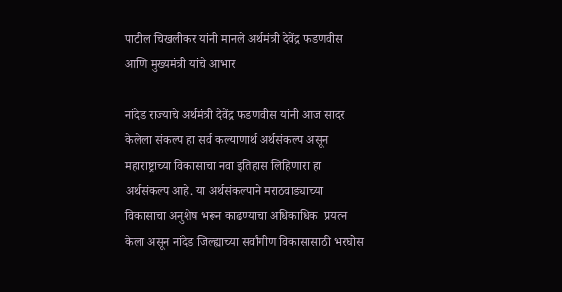पाटील चिखलीकर यांनी मानले अर्थमंत्री देवेंद्र फडणवीस आणि मुख्यमंत्री यांचे आभार

नांदेड राज्याचे अर्थमंत्री देवेंद्र फडणवीस यांनी आज सादर केलेला संकल्प हा सर्व कल्याणार्थ अर्थसंकल्प असून  महाराष्ट्राच्या विकासाचा नवा इतिहास लिहिणारा हा अर्थसंकल्प आहे. या अर्थसंकल्पाने मराठवाड्याच्या विकासाचा अनुशेष भरून काढण्याचा अधिकाधिक  प्रयत्न केला असून नांदेड जिल्ह्याच्या सर्वांगीण विकासासाठी भरघोस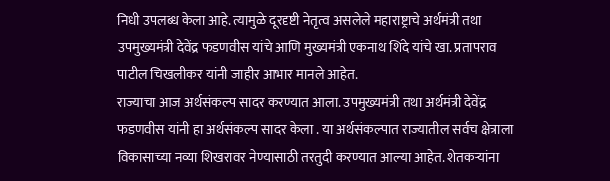निधी उपलब्ध केला आहे. त्यामुळे दूरदृष्टी नेतृत्व असलेले महाराष्ट्राचे अर्थमंत्री तथा उपमुख्यमंत्री देवेंद्र फडणवीस यांचे आणि मुख्यमंत्री एकनाथ शिंदे यांचे खा. प्रतापराव पाटील चिखलीकर यांनी जाहीर आभार मानले आहेत.
राज्याचा आज अर्थसंकल्प सादर करण्यात आला. उपमुख्यमंत्री तथा अर्थमंत्री देवेंद्र फडणवीस यांनी हा अर्थसंकल्प सादर केला . या अर्थसंकल्पात राज्यातील सर्वच क्षेत्राला विकासाच्या नव्या शिखरावर नेण्यासाठी तरतुदी करण्यात आल्या आहेत. शेतकऱ्यांना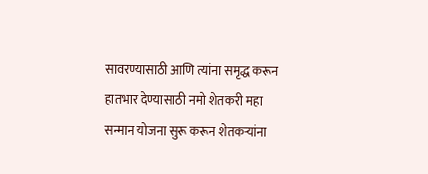सावरण्यासाठी आणि त्यांना समृद्ध करून हातभार देण्यासाठी नमो शेतकरी महा सन्मान योजना सुरू करून शेतकऱ्यांना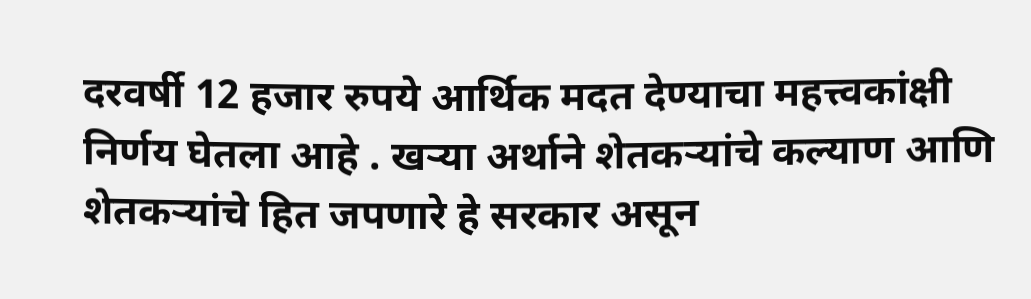दरवर्षी 12 हजार रुपये आर्थिक मदत देण्याचा महत्त्वकांक्षी  निर्णय घेतला आहे . खऱ्या अर्थाने शेतकऱ्यांचे कल्याण आणि शेतकऱ्यांचे हित जपणारे हे सरकार असून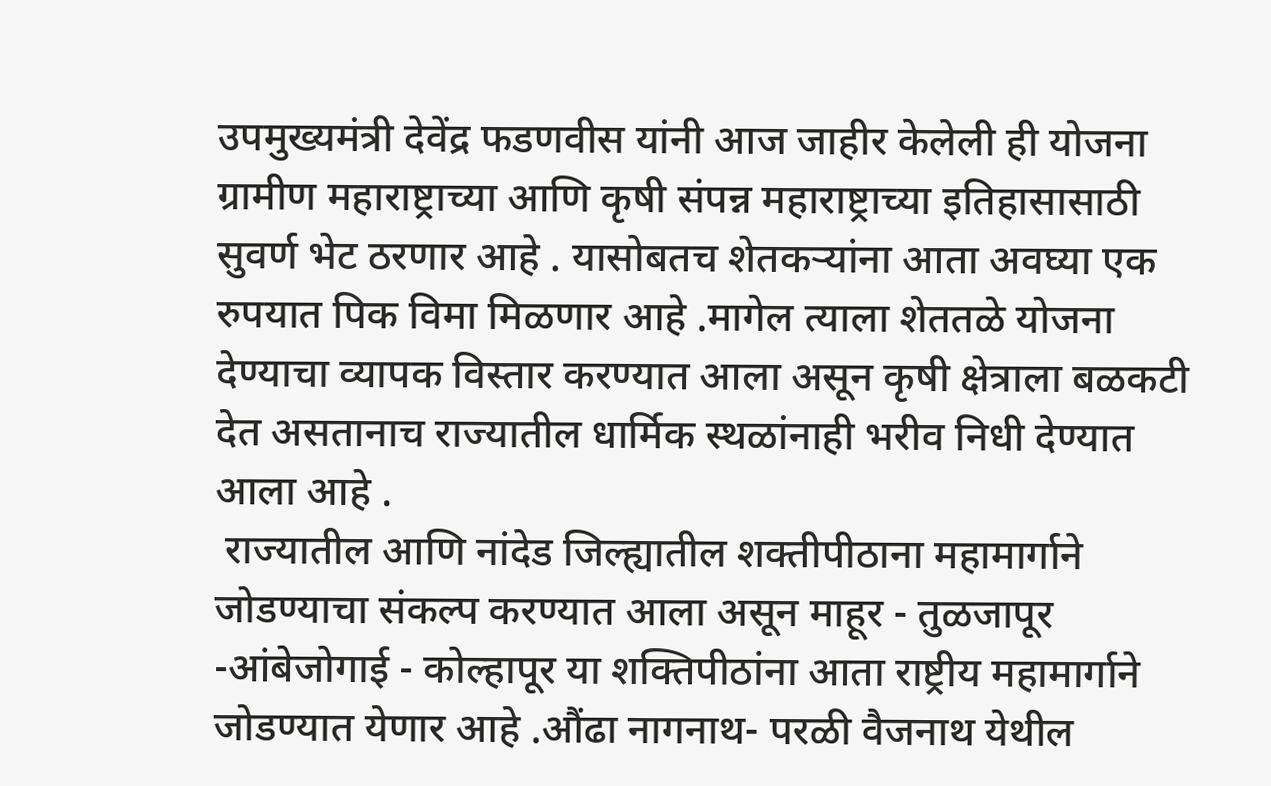उपमुख्यमंत्री देवेंद्र फडणवीस यांनी आज जाहीर केलेली ही योजना ग्रामीण महाराष्ट्राच्या आणि कृषी संपन्न महाराष्ट्राच्या इतिहासासाठी सुवर्ण भेट ठरणार आहे . यासोबतच शेतकऱ्यांना आता अवघ्या एक रुपयात पिक विमा मिळणार आहे .मागेल त्याला शेततळे योजना देण्याचा व्यापक विस्तार करण्यात आला असून कृषी क्षेत्राला बळकटी देत असतानाच राज्यातील धार्मिक स्थळांनाही भरीव निधी देण्यात आला आहे .
 राज्यातील आणि नांदेड जिल्ह्यातील शक्तीपीठाना महामार्गाने जोडण्याचा संकल्प करण्यात आला असून माहूर - तुळजापूर -आंबेजोगाई - कोल्हापूर या शक्तिपीठांना आता राष्ट्रीय महामार्गाने जोडण्यात येणार आहे .औंढा नागनाथ- परळी वैजनाथ येथील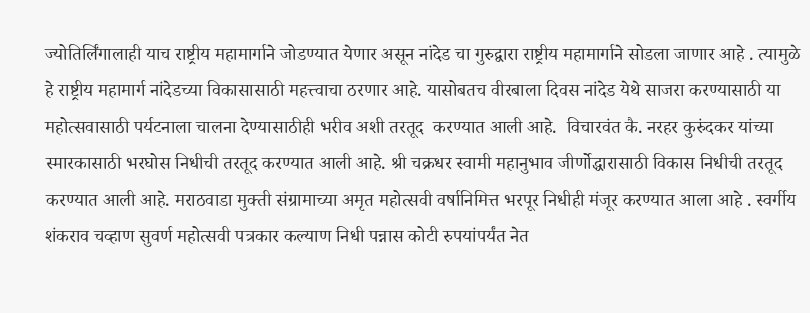ज्योतिर्लिंगालाही याच राष्ट्रीय महामार्गाने जोडण्यात येणार असून नांदेड चा गुरुद्वारा राष्ट्रीय महामार्गाने सोडला जाणार आहे . त्यामुळे हे राष्ट्रीय महामार्ग नांदेडच्या विकासासाठी महत्त्वाचा ठरणार आहे. यासोबतच वीरबाला दिवस नांदेड येथे साजरा करण्यासाठी या महोत्सवासाठी पर्यटनाला चालना देण्यासाठीही भरीव अशी तरतूद  करण्यात आली आहे.  विचारवंत कै. नरहर कुरुंदकर यांच्या स्मारकासाठी भरघोस निधीची तरतूद करण्यात आली आहे. श्री चक्रधर स्वामी महानुभाव जीर्णोद्धारासाठी विकास निधीची तरतूद करण्यात आली आहे. मराठवाडा मुक्ती संग्रामाच्या अमृत महोत्सवी वर्षानिमित्त भरपूर निधीही मंजूर करण्यात आला आहे . स्वर्गीय शंकराव चव्हाण सुवर्ण महोत्सवी पत्रकार कल्याण निधी पन्नास कोटी रुपयांपर्यंत नेत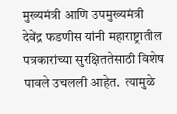मुख्यमंत्री आणि उपमुख्यमंत्री देवेंद्र फडणीस यांनी महाराष्ट्रातील पत्रकारांच्या सुरक्षिततेसाठी विशेष पावले उचलली आहेत.  त्यामुळे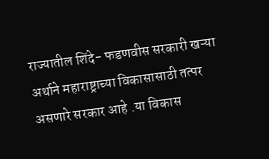राज्यातील शिंदे- फडणवीस सरकारी खऱ्या अर्थाने महाराष्ट्राच्या विकासासाठी तत्पर असणारे सरकार आहे .या विकास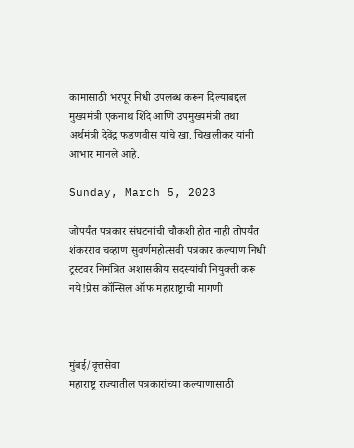कामासाठी भरपूर निधी उपलब्ध करून दिल्याबद्दल मुख्यमंत्री एकनाथ शिंदे आणि उपमुख्यमंत्री तथा अर्थमंत्री देवेंद्र फडणवीस यांचे खा. चिखलीकर यांनी आभार मानले आहे.

Sunday, March 5, 2023

जोपर्यंत पत्रकार संघटनांची चौकशी होत नाही तोपर्यंत शंकरराव चव्हाण सुवर्णमहोत्सवी पत्रकार कल्याण निधी ट्रस्टवर निमंत्रित अशासकीय सदस्यांची नियुक्ती करू नये!प्रेस कॉन्सिल ऑफ महाराष्ट्राची मागणी



मुंबई/वृत्तसेवा
महाराष्ट्र राज्यातील पत्रकारांच्या कल्याणासाठी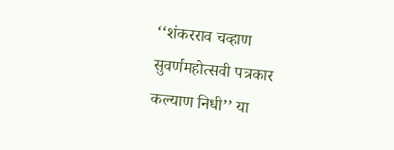‘‘शंकरराव चव्हाण सुवर्णमहोत्सवी पत्रकार कल्याण निधी’’ या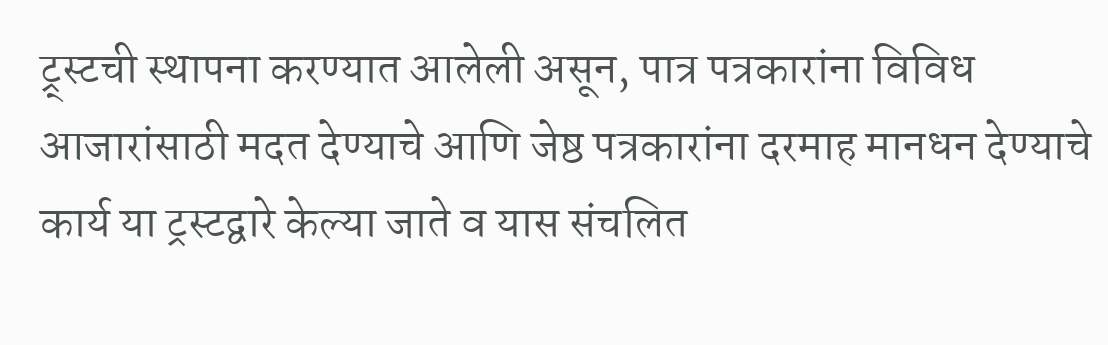ट्र्स्टची स्थापना करण्यात आलेली असून, पात्र पत्रकारांना विविध आजारांसाठी मदत देण्याचे आणि जेष्ठ पत्रकारांना दरमाह मानधन देण्याचे कार्य या ट्रस्टद्वारे केल्या जाते व यास संचलित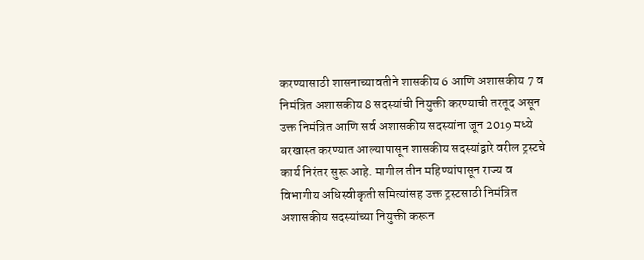करण्यासाठी शासनाच्यावतीने शासकीय 6 आणि अशासकीय 7 व निमंत्रित अशासकीय 8 सदस्यांची नियुक्ती करण्याची तरतूद असून उक्त निमंत्रित आणि सर्व अशासकीय सदस्यांना जून 2019 मध्ये बरखास्त करण्यात आल्यापासून शासकीय सदस्यांद्वारे वरील ट्रस्टचे कार्य निरंतर सुरू आहे. मागील तीन महिण्यांपासून राज्य व विभागीय अधिस्वीकृती समित्यांसह उक्त ट्रस्टसाठी निमंत्रित अशासकीय सदस्यांच्या नियुक्ती करून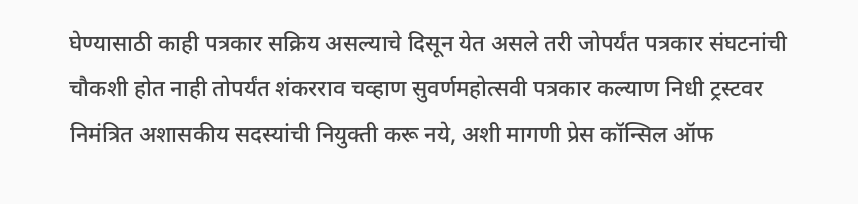घेण्यासाठी काही पत्रकार सक्रिय असल्याचे दिसून येत असले तरी जोपर्यंत पत्रकार संघटनांची चौकशी होत नाही तोपर्यंत शंकरराव चव्हाण सुवर्णमहोत्सवी पत्रकार कल्याण निधी ट्रस्टवर निमंत्रित अशासकीय सदस्यांची नियुक्ती करू नये, अशी मागणी प्रेस कॉन्सिल ऑफ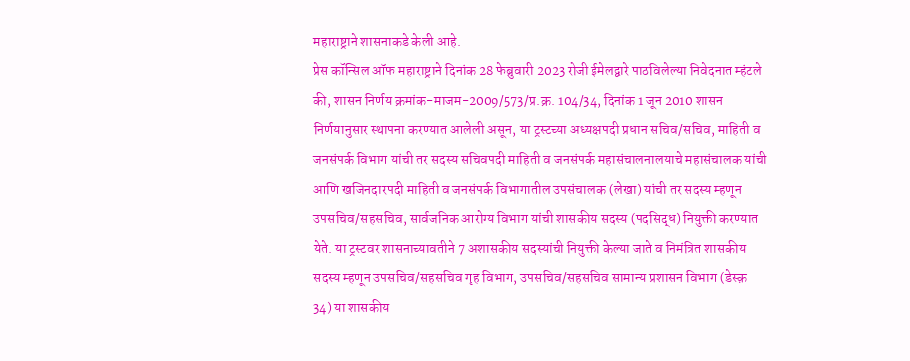महाराष्ट्राने शासनाकडे केली आहे.
प्रेस कॉन्सिल ऑफ महाराष्ट्राने दिनांक 28 फेब्रुवारी 2023 रोजी ईमेलद्वारे पाठविलेल्या निवेदनात म्हंटले की, शासन निर्णय क्रमांक-माजम-2009/573/प्र.क्र. 104/34, दिनांक 1 जून 2010 शासन निर्णयानुसार स्थापना करण्यात आलेली असून, या ट्रस्टच्या अध्यक्षपदी प्रधान सचिव/सचिव, माहिती व जनसंपर्क विभाग यांची तर सदस्य सचिवपदी माहिती व जनसंपर्क महासंचालनालयाचे महासंचालक यांची आणि खजिनदारपदी माहिती व जनसंपर्क विभागातील उपसंचालक (लेखा) यांची तर सदस्य म्हणून उपसचिव/सहसचिव, सार्वजनिक आरोग्य विभाग यांची शासकीय सदस्य (पदसिद्ध) नियुक्ती करण्यात येते. या ट्रस्टवर शासनाच्यावतीने 7 अशासकीय सदस्यांची नियुक्ती केल्या जाते व निमंत्रित शासकीय सदस्य म्हणून उपसचिव/सहसचिव गृह विभाग, उपसचिव/सहसचिव सामान्य प्रशासन विभाग (डेस्क़ 34) या शासकीय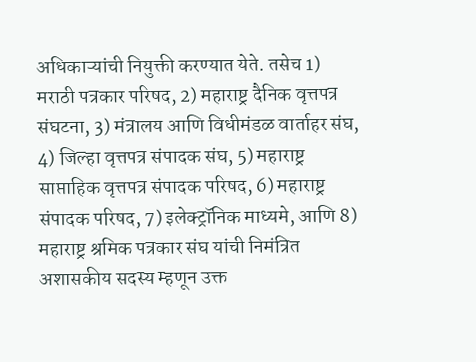अधिकाऱ्यांची नियुक्ती करण्यात येते. तसेच 1) मराठी पत्रकार परिषद, 2) महाराष्ट्र दैनिक वृत्तपत्र संघटना, 3) मंत्रालय आणि विधीमंडळ वार्ताहर संघ, 4) जिल्हा वृत्तपत्र संपादक संघ, 5) महाराष्ट्र साप्ताहिक वृत्तपत्र संपादक परिषद, 6) महाराष्ट्र संपादक परिषद, 7) इलेक्ट्रॉनिक माध्यमे, आणि 8) महाराष्ट्र श्रमिक पत्रकार संघ यांची निमंत्रित अशासकीय सदस्य म्हणून उक्त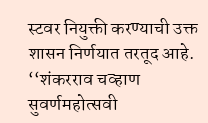स्टवर नियुक्ती करण्याची उक्त शासन निर्णयात तरतूद आहे.
‘‘शंकरराव चव्हाण सुवर्णमहोत्सवी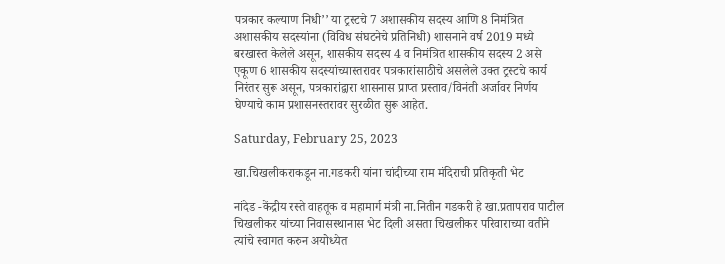पत्रकार कल्याण निधी’’ या ट्रस्टचे 7 अशासकीय सदस्य आणि 8 निमंत्रित अशासकीय सदस्यांना (विविध संघटनेचे प्रतिनिधी) शासनाने वर्ष 2019 मध्ये बरखास्त केलेले असून, शासकीय सदस्य 4 व निमंत्रित शासकीय सदस्य 2 असे एकूण 6 शासकीय सदस्यांच्यास्तरावर पत्रकारांसाठीचे असलेले उक्त ट्रस्टचे कार्य निरंतर सुरू असून, पत्रकारांद्वारा शासनास प्राप्त प्रस्ताव/विनंती अर्जावर निर्णय घेण्याचे काम प्रशासनस्तरावर सुरळीत सुरू आहेत.

Saturday, February 25, 2023

खा.चिखलीकराकडून ना.गडकरी यांना चांदीच्या राम मंदिराची प्रतिकृती भेट

नांदेड -केंद्रीय रस्ते वाहतूक व महामार्ग मंत्री ना.नितीन गडकरी हे खा.प्रतापराव पाटील चिखलीकर यांच्या निवासस्थानास भेट दिली असता चिखलीकर परिवाराच्या वतीने त्यांचे स्वागत करुन अयोध्येत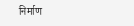निर्माण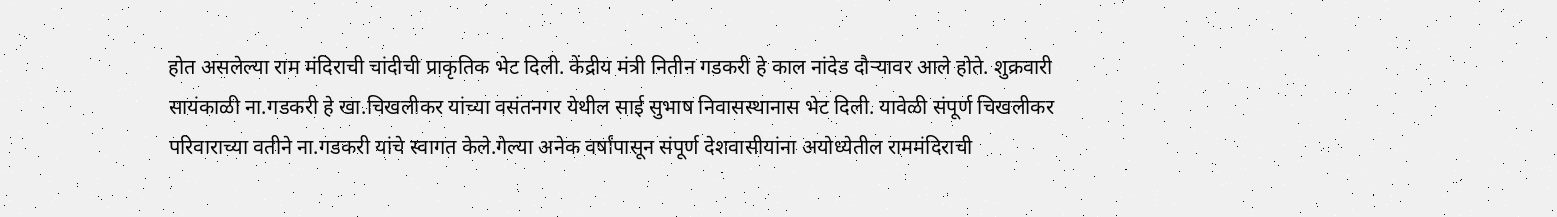होत असलेल्या राम मंदिराची चांदीची प्राकृतिक भेट दिली. केंद्रीय मंत्री नितीन गडकरी हे काल नांदेड दौऱ्यावर आले होते. शुक्रवारी सायंकाळी ना.गडकरी हे खा.चिखलीकर यांच्या वसंतनगर येथील साई सुभाष निवासस्थानास भेट दिली. यावेळी संपूर्ण चिखलीकर परिवाराच्या वतीने ना.गडकरी यांचे स्वागत केले.गेल्या अनेक वर्षांपासून संपूर्ण देशवासीयांना अयोध्येतील राममंदिराची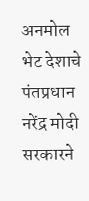अनमोल भेट देशाचे पंतप्रधान नरेंद्र मोदी सरकारने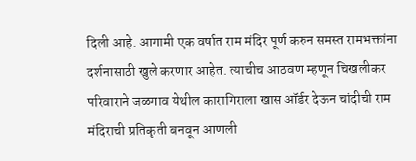दिली आहे. आगामी एक वर्षात राम मंदिर पूर्ण करुन समस्त रामभक्तांना दर्शनासाठी खुले करणार आहेत. त्याचीच आठवण म्हणून चिखलीकर परिवाराने जळगाव येथील कारागिराला खास ऑर्डर देऊन चांदीची राम मंदिराची प्रतिकृती बनवून आणली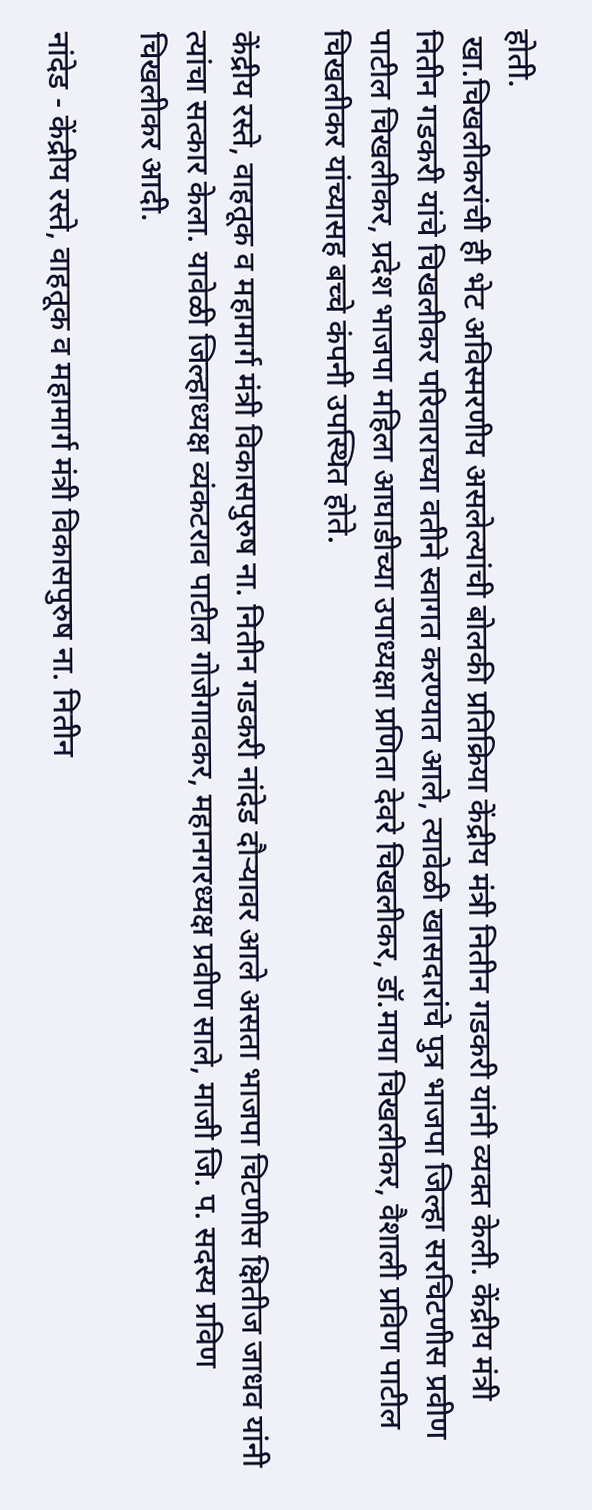होती.
 खा.चिखलीकरांची ही भेट अविस्मरणीय असलेल्यांची बोलकी प्रतिक्रिया केंद्रीय मंत्री नितीन गडकरी यांनी व्यक्त केली. केंद्रीय मंत्री नितीन गडकरी यांचे चिखलीकर परिवाराच्या वतीने स्वागत करण्यात आले, त्यावेळी खासदारांचे पुत्र भाजपा जिल्हा सरचिटणीस प्रवीण पाटील चिखलीकर, प्रदेश भाजपा महिला आघाडीच्या उपाध्यक्षा प्रणिता देवरे चिखलीकर, डॉ.माया चिखलीकर, वैशाली प्रविण पाटील चिखलीकर यांच्यासह बच्चे कंपनी उपस्थित होते.

केंद्रीय रस्ते, वाहतूक व महामार्ग मंत्री विकासपुरुष ना. नितीन गडकरी नांदेड दौर्‍यावर आले असता भाजपा चिटणीस क्षितीज जाधव यांनी त्यांचा सत्कार केला. यावेळी जिल्हाध्यक्ष व्यंकटराव पाटील गोजेगावकर, महानगरध्यक्ष प्रवीण साले, माजी जि. प. सदस्य प्रविण चिखलीकर आदी.

नांदेड - केंद्रीय रस्ते, वाहतूक व महामार्ग मंत्री विकासपुरुष ना. नितीन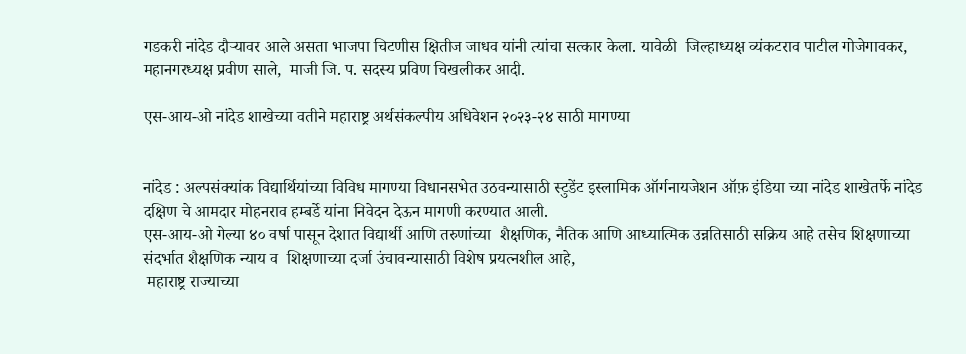गडकरी नांदेड दौर्‍यावर आले असता भाजपा चिटणीस क्षितीज जाधव यांनी त्यांचा सत्कार केला. यावेळी  जिल्हाध्यक्ष व्यंकटराव पाटील गोजेगावकर, महानगरध्यक्ष प्रवीण साले,  माजी जि. प. सदस्य प्रविण चिखलीकर आदी.

एस-आय-ओ नांदेड शाखेच्या वतीने महाराष्ट्र अर्थसंकल्पीय अधिवेशन २०२३-२४ साठी मागण्या


नांदेड : अल्पसंक्यांक विद्यार्थियांच्या विविध मागण्या विधानसभेत उठवन्यासाठी स्टुडेंट इस्लामिक ऑर्गनायजेशन ऑफ़ इंडिया च्या नांदेड शाखेतर्फे नांदेड दक्षिण चे आमदार मोहनराव हम्बर्डे यांना निवेदन देऊन मागणी करण्यात आली.
एस-आय-ओ गेल्या ४० वर्षा पासून देशात विद्यार्थी आणि तरुणांच्या  शैक्षणिक, नैतिक आणि आध्यात्मिक उन्नतिसाठी सक्रिय आहे तसेच शिक्षणाच्या संदर्भात शैक्षणिक न्याय व  शिक्षणाच्या दर्जा उंचावन्यासाठी विशेष प्रयत्नशील आहे,
 महाराष्ट्र राज्याच्या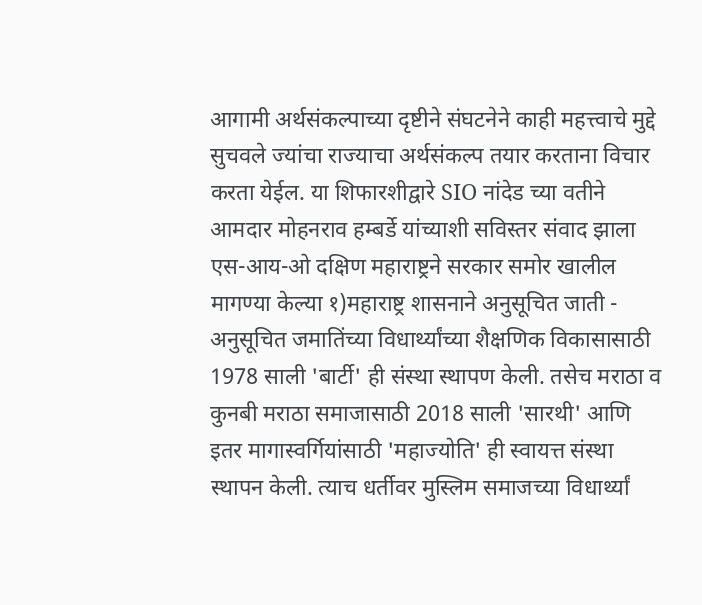आगामी अर्थसंकल्पाच्या दृष्टीने संघटनेने काही महत्त्वाचे मुद्दे सुचवले ज्यांचा राज्याचा अर्थसंकल्प तयार करताना विचार करता येईल. या शिफारशीद्वारे SIO नांदेड च्या वतीने आमदार मोहनराव हम्बर्डे यांच्याशी सविस्तर संवाद झाला एस-आय-ओ दक्षिण महाराष्ट्रने सरकार समोर खालील मागण्या केल्या १)महाराष्ट्र शासनाने अनुसूचित जाती - अनुसूचित जमातिंच्या विधार्थ्यांच्या शैक्षणिक विकासासाठी 1978 साली 'बार्टी' ही संस्था स्थापण केली. तसेच मराठा व कुनबी मराठा समाजासाठी 2018 साली 'सारथी' आणि इतर मागास्वर्गियांसाठी 'महाज्योति' ही स्वायत्त संस्था स्थापन केली. त्याच धर्तीवर मुस्लिम समाजच्या विधार्थ्यां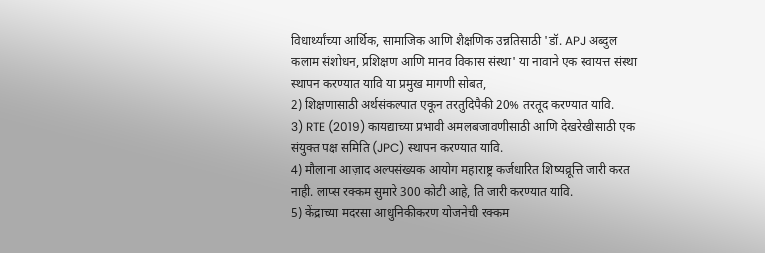विधार्थ्यांच्या आर्थिक, सामाजिक आणि शैक्षणिक उन्नतिसाठी 'डॉ. APJ अब्दुल कलाम संशोधन, प्रशिक्षण आणि मानव विकास संस्था' या नावाने एक स्वायत्त संस्था स्थापन करण्यात यावि या प्रमुख मागणी सोबत,
2) शिक्षणासाठी अर्थसंकल्पात एकून तरतुदिपैकी 20% तरतूद करण्यात यावि.
3) RTE (2019) कायद्याच्या प्रभावी अमलबजावणीसाठी आणि देखरेखीसाठी एक संयुक्त पक्ष समिति (JPC) स्थापन करण्यात यावि.
4) मौलाना आज़ाद अल्पसंख्यक आयोग महाराष्ट्र कर्जधारित शिष्यव्रूत्ति जारी करत नाही. लाप्स रक्कम सुमारे 300 कोटी आहे, ति जारी करण्यात यावि.
5) केंद्राच्या मदरसा आधुनिकीकरण योजनेची रक्कम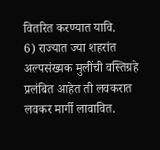वितरित करण्यात यावि.
6) राज्यात ज्या शहरांत अल्पसंख्यक मुलींची वस्तिग्रहे प्रलंबित आहेत ती लवकरात लवकर मार्गी लावावित.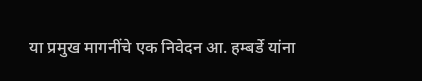या प्रमुख मागनींचे एक निवेदन आ. हम्बर्डे यांना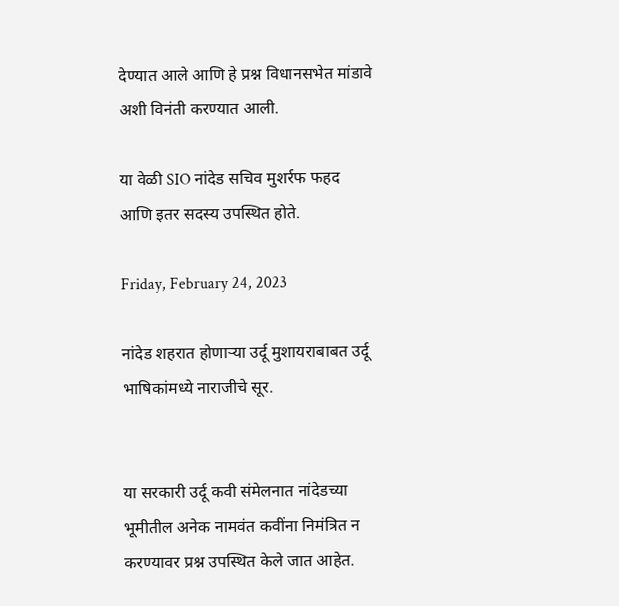देण्यात आले आणि हे प्रश्न विधानसभेत मांडावे अशी विनंती करण्यात आली.

या वेळी SIO नांदेड सचिव मुशर्रफ फहद आणि इतर सदस्य उपस्थित होते.

Friday, February 24, 2023

नांदेड शहरात होणाऱ्या उर्दू मुशायराबाबत उर्दू भाषिकांमध्ये नाराजीचे सूर.


या सरकारी उर्दू कवी संमेलनात नांदेडच्या भूमीतील अनेक नामवंत कवींना निमंत्रित न करण्यावर प्रश्न उपस्थित केले जात आहेत.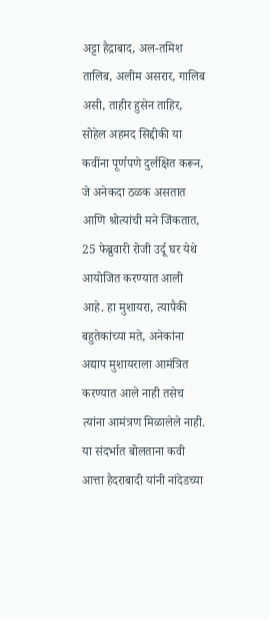अट्टा हैद्राबाद, अल-तमिश तालिब, अलीम असरार, गालिब असी, ताहीर हुसेन ताहिर, सोहेल अहमद सिद्दीकी या कवींना पूर्णपणे दुर्लक्षित करून, जे अनेकदा ठळक असतात आणि श्रोत्यांची मने जिंकतात, 25 फेब्रुवारी रोजी उर्दू घर येथे आयोजित करण्यात आली आहे. हा मुशायरा, त्यापैकी बहुतेकांच्या मते, अनेकांना अद्याप मुशायराला आमंत्रित करण्यात आले नाही तसेच त्यांना आमंत्रण मिळालेले नाही. या संदर्भात बोलताना कवी आत्ता हैदराबादी यांनी नांदेडच्या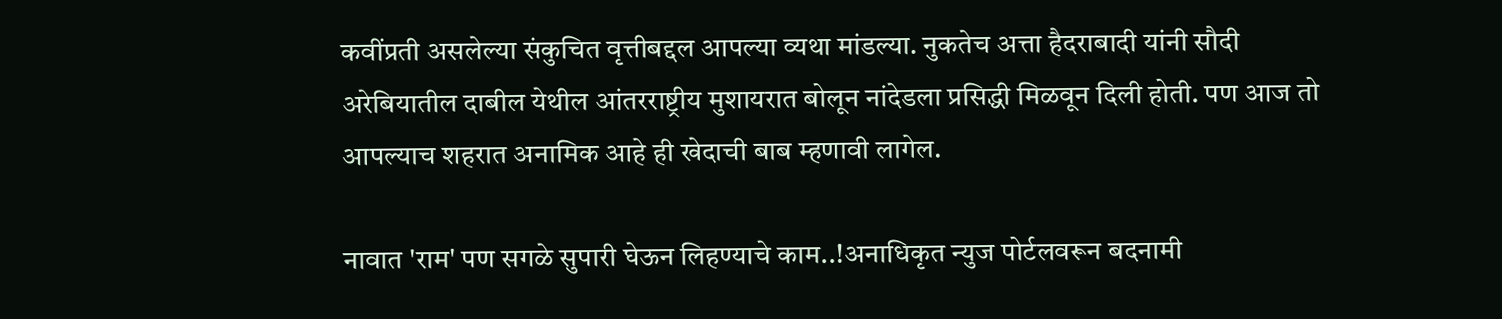कवींप्रती असलेल्या संकुचित वृत्तीबद्दल आपल्या व्यथा मांडल्या. नुकतेच अत्ता हैदराबादी यांनी सौदी अरेबियातील दाबील येथील आंतरराष्ट्रीय मुशायरात बोलून नांदेडला प्रसिद्धी मिळवून दिली होती. पण आज तो आपल्याच शहरात अनामिक आहे ही खेदाची बाब म्हणावी लागेल.

नावात 'राम' पण सगळे सुपारी घेऊन लिहण्याचे काम..!अनाधिकृत न्युज पोर्टलवरून बदनामी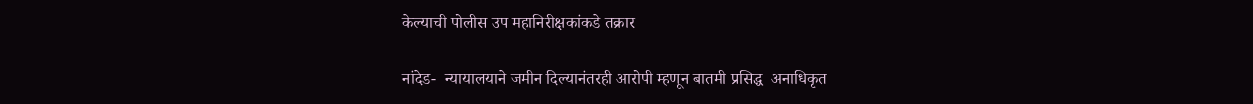केल्याची पोलीस उप महानिरीक्षकांकडे तक्रार

नांदेड-  न्यायालयाने जमीन दिल्यानंतरही आरोपी म्हणून बातमी प्रसिद्ध  अनाधिकृत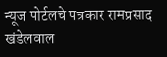न्यूज पोर्टलचे पत्रकार रामप्रसाद खंडेलवाल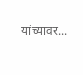यांच्यावर...